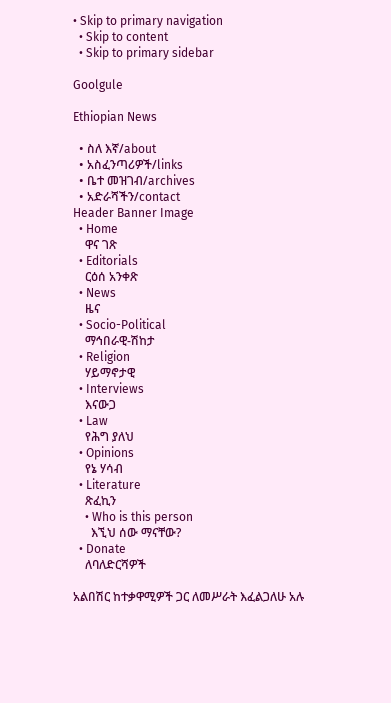• Skip to primary navigation
  • Skip to content
  • Skip to primary sidebar

Goolgule

Ethiopian News

  • ስለ እኛ/about
  • አስፈንጣሪዎች/links
  • ቤተ መዝገብ/archives
  • አድራሻችን/contact
Header Banner Image
  • Home
    ዋና ገጽ
  • Editorials
    ርዕሰ አንቀጽ
  • News
    ዜና
  • Socio-Political
    ማኅበራዊ-ሽከታ
  • Religion
    ሃይማኖታዊ
  • Interviews
    እናውጋ
  • Law
    የሕግ ያለህ
  • Opinions
    የኔ ሃሳብ
  • Literature
    ጽፈኪን
    • Who is this person
      እኚህ ሰው ማናቸው?
  • Donate
    ለባለድርሻዎች

አልበሽር ከተቃዋሚዎች ጋር ለመሥራት እፈልጋለሁ አሉ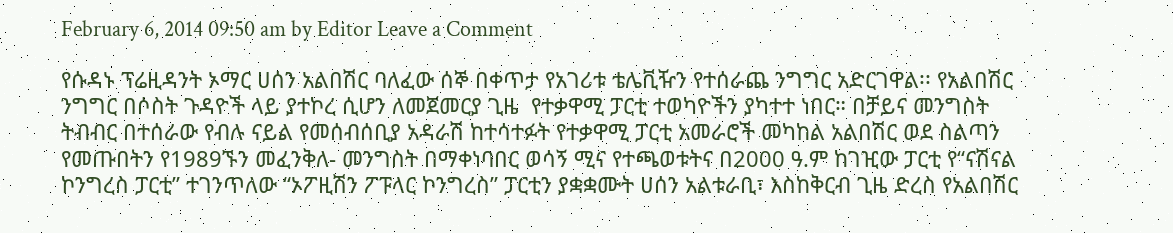February 6, 2014 09:50 am by Editor Leave a Comment

የሱዳኑ ፕሬዚዳንት ኦማር ሀሰን አልበሽር ባለፈው ሰኞ በቀጥታ የአገሪቱ ቴሌቪዥን የተሰራጨ ንግግር አድርገዋል፡፡ የአልበሽር ንግግር በሶስት ጉዳዮች ላይ ያተኮረ ሲሆን ለመጀመርያ ጊዜ  የተቃዋሚ ፓርቲ ተወካዮችን ያካተተ ነበር። በቻይና መንግስት ትብብር በተሰራው የብሉ ናይል የመሰብሰቢያ አዳራሽ ከተሳተፉት የተቃዋሚ ፓርቲ አመራሮች መካከል አልበሽር ወደ ስልጣን የመጡበትን የ1989ኙን መፈንቅለ- መንግስት በማቀነባበር ወሳኝ ሚና የተጫወቱትና በ2000 ዓ.ም ከገዢው ፓርቲ የ“ናሽናል ኮንግረስ ፓርቲ” ተገንጥለው “ኦፖዚሽን ፖፑላር ኮንግረስ” ፓርቲን ያቋቋሙት ሀሰን አልቱራቢ፣ እስከቅርብ ጊዜ ድረስ የአልበሽር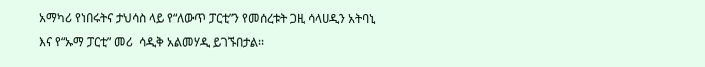አማካሪ የነበሩትና ታህሳስ ላይ የ“ለውጥ ፓርቲ”ን የመሰረቱት ጋዚ ሳላሀዲን አትባኒ እና የ“ኡማ ፓርቲ” መሪ  ሳዲቅ አልመሃዲ ይገኙበታል፡፡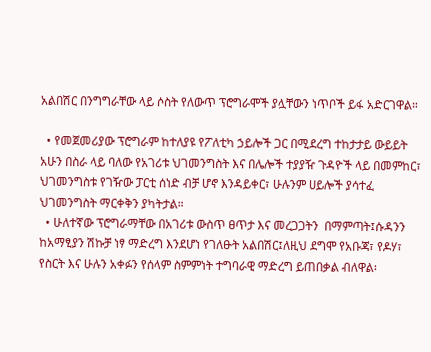አልበሽር በንግግራቸው ላይ ሶስት የለውጥ ፕሮግራሞች ያሏቸውን ነጥቦች ይፋ አድርገዋል።

  • የመጀመሪያው ፕሮግራም ከተለያዩ የፖለቲካ ኃይሎች ጋር በሚደረግ ተከታታይ ውይይት አሁን በስራ ላይ ባለው የአገሪቱ ህገመንግስት እና በሌሎች ተያያዥ ጉዳዮች ላይ በመምከር፣ ህገመንግስቱ የገዥው ፓርቲ ሰነድ ብቻ ሆኖ እንዳይቀር፣ ሁሉንም ሀይሎች ያሳተፈ ህገመንግስት ማርቀቅን ያካትታል።
  • ሁለተኛው ፕሮግራማቸው በአገሪቱ ውስጥ ፀጥታ እና መረጋጋትን  በማምጣት፤ሱዳንን ከአማፂያን ሽኩቻ ነፃ ማድረግ እንደሆነ የገለፁት አልበሽር፤ለዚህ ደግሞ የአቡጃ፣ የዶሃ፣ የስርት እና ሁሉን አቀፉን የሰላም ስምምነት ተግባራዊ ማድረግ ይጠበቃል ብለዋል፡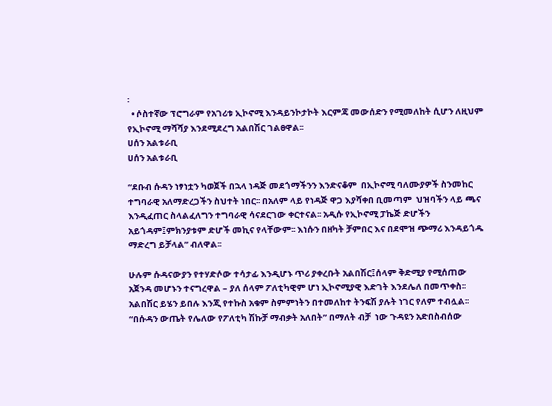፡
  • ሶስተኛው ፕሮግራም የአገሪቱ ኢኮኖሚ እንዳይንኮታኮት እርምጃ መውሰድን የሚመለከት ሲሆን ለዚህም የኢኮኖሚ ማሻሻያ እንደሚደረግ አልበሽር ገልፀዋል፡፡
ሀሰን አልቱራቢ
ሀሰን አልቱራቢ

“ደቡብ ሱዳን ነፃነቷን ካወጀች በኋላ ነዳጅ መደጎማችንን እንድናቆም  በኢኮኖሚ ባለሙያዎች ስንመከር ተግባራዊ አለማድረጋችን ስህተት ነበር፡፡ በአለም ላይ የነዳጅ ዋጋ እያሻቀበ ቢመጣም  ህዝባችን ላይ ጫና እንዲፈጠር ስላልፈለግን ተግባራዊ ሳናደርገው ቀርተናል፡፡ አዲሱ የኢኮኖሚ ፓኬጅ ድሆችን አይጎዳም፤ምክንያቱም ድሆች መኪና የላቸውም፡፡ እነሱን በዘካት ቻምበር እና በደሞዝ ጭማሪ እንዳይጎዱ ማድረግ ይቻላል” ብለዋል፡፡

ሁሉም ሱዳናውያን የተሃድሶው ተሳታፊ እንዲሆኑ ጥሪ ያቀረቡት አልበሽር፤ሰላም ቅድሚያ የሚሰጠው አጀንዳ መሆኑን ተናግረዋል – ያለ ሰላም ፖለቲካዊም ሆነ ኢኮኖሚያዊ እድገት እንደሌለ በመጥቀስ፡፡ አልበሽር ይሄን ይበሉ እንጂ የተኩስ አቁም ስምምነትን በተመለከተ ትንፍሽ ያሉት ነገር የለም ተብሏል፡፡ “በሱዳን ውጤት የሌለው የፖለቲካ ሽኩቻ ማብቃት አለበት” በማለት ብቻ  ነው ጉዳዩን አድበስብሰው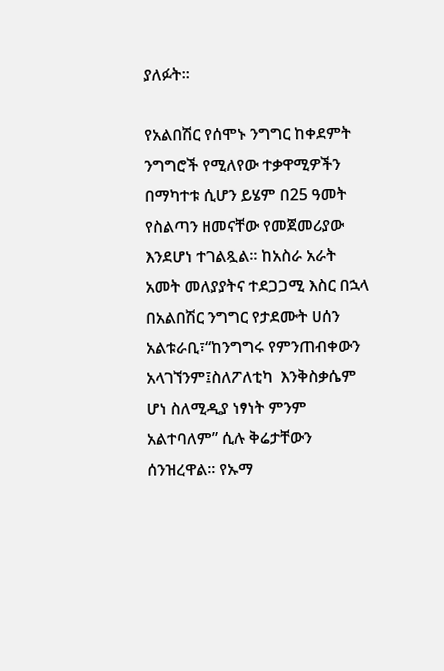ያለፉት፡፡

የአልበሽር የሰሞኑ ንግግር ከቀደምት ንግግሮች የሚለየው ተቃዋሚዎችን በማካተቱ ሲሆን ይሄም በ25 ዓመት የስልጣን ዘመናቸው የመጀመሪያው እንደሆነ ተገልጿል፡፡ ከአስራ አራት አመት መለያያትና ተደጋጋሚ እስር በኋላ በአልበሽር ንግግር የታደሙት ሀሰን አልቱራቢ፣“ከንግግሩ የምንጠብቀውን አላገኘንም፤ስለፖለቲካ  እንቅስቃሴም ሆነ ስለሚዲያ ነፃነት ምንም አልተባለም” ሲሉ ቅሬታቸውን ሰንዝረዋል፡፡ የኡማ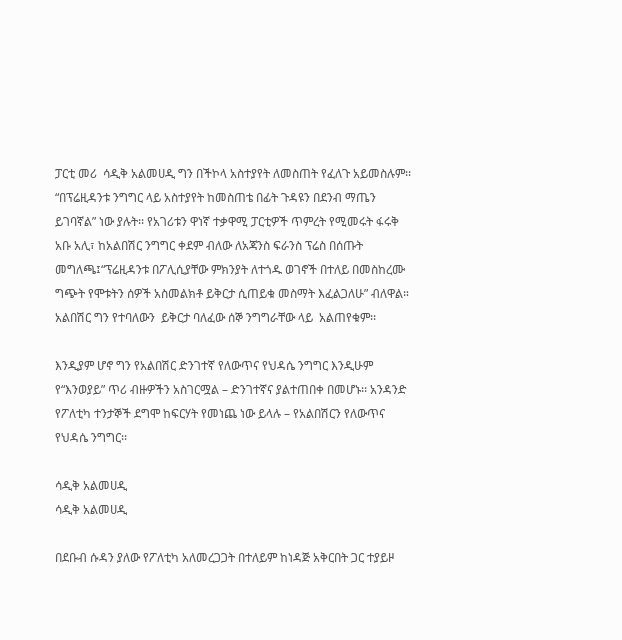ፓርቲ መሪ  ሳዲቅ አልመሀዲ ግን በችኮላ አስተያየት ለመስጠት የፈለጉ አይመስሉም፡፡ “በፕሬዚዳንቱ ንግግር ላይ አስተያየት ከመስጠቴ በፊት ጉዳዩን በደንብ ማጤን ይገባኛል” ነው ያሉት፡፡ የአገሪቱን ዋነኛ ተቃዋሚ ፓርቲዎች ጥምረት የሚመሩት ፋሩቅ አቡ አሊ፣ ከአልበሽር ንግግር ቀደም ብለው ለአጃንስ ፍራንስ ፕሬስ በሰጡት መግለጫ፤“ፕሬዚዳንቱ በፖሊሲያቸው ምክንያት ለተጎዱ ወገኖች በተለይ በመስከረሙ ግጭት የሞቱትን ሰዎች አስመልክቶ ይቅርታ ሲጠይቁ መስማት እፈልጋለሁ” ብለዋል። አልበሽር ግን የተባለውን  ይቅርታ ባለፈው ሰኞ ንግግራቸው ላይ  አልጠየቁም፡፡

እንዲያም ሆኖ ግን የአልበሽር ድንገተኛ የለውጥና የህዳሴ ንግግር እንዲሁም የ“እንወያይ” ጥሪ ብዙዎችን አስገርሟል – ድንገተኛና ያልተጠበቀ በመሆኑ፡፡ አንዳንድ የፖለቲካ ተንታኞች ደግሞ ከፍርሃት የመነጨ ነው ይላሉ – የአልበሽርን የለውጥና የህዳሴ ንግግር፡፡

ሳዲቅ አልመሀዲ
ሳዲቅ አልመሀዲ

በደቡብ ሱዳን ያለው የፖለቲካ አለመረጋጋት በተለይም ከነዳጅ አቅርበት ጋር ተያይዞ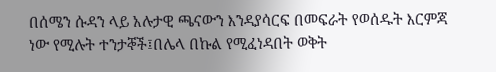በሰሜን ሱዳን ላይ አሉታዊ ጫናውን እንዳያሳርፍ በመፍራት የወሰዱት እርምጃ ነው የሚሉት ተንታኞች፤በሌላ በኩል የሚፈነዳበት ወቅት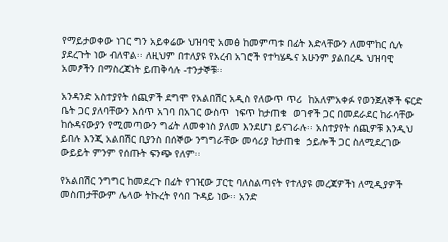የማይታወቀው ነገር ግን አይቀሬው ህዝባዊ አመፅ ከመምጣቱ በፊት እድላቸውን ለመሞከር ሲሉ ያደረጉት ነው ብለዋል፡፡ ለዚህም በተለያዩ የአረብ አገሮች የተካሄዱና አሁንም ያልበረዱ ህዝባዊ አመፆችን በማስረጃነት ይጠቅሳሉ -ተንታኞቹ፡፡

አንዳንድ አስተያየት ሰጪዎች ደግሞ የአልበሽር አዲስ የለውጥ ጥሪ  ከአለምአቀፉ የወንጀለኞች ፍርድ ቤት ጋር ያለባቸውን እሰጥ አገባ በአገር ውስጥ  ነፍጥ ከታጠቁ  ወገኖች ጋር በመደራደር ከራሳቸው ከሱዳናውያን የሚመጣውን ግፊት ለመቀነስ ያለመ እንደሆነ ይናገራሉ፡፡ አስተያየት ሰጪዎቹ እንዲህ ይበሉ እንጂ አልበሽር ቢያንስ በሰኞው ንግግራቸው መሳሪያ ከታጠቁ  ኃይሎች ጋር ስለሚደረገው ውይይት ምንም የሰጡት ፍንጭ የለም፡፡

የአልበሽር ንግግር ከመደረጉ በፊት የገዢው ፓርቲ ባለስልጣናት የተለያዩ መረጃዎችነ ለሚዲያዎች መስጠታቸውም ሌላው ትኩረት የሳበ ጉዳይ ነው፡፡ አንድ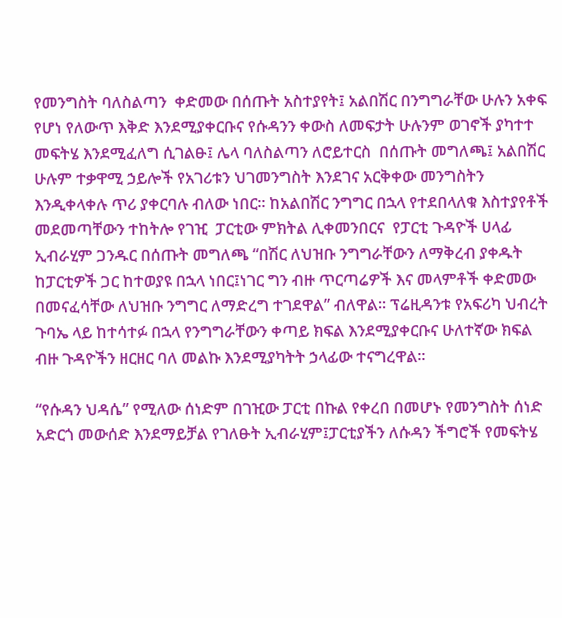የመንግስት ባለስልጣን  ቀድመው በሰጡት አስተያየት፤ አልበሽር በንግግራቸው ሁሉን አቀፍ የሆነ የለውጥ እቅድ እንደሚያቀርቡና የሱዳንን ቀውስ ለመፍታት ሁሉንም ወገኖች ያካተተ መፍትሄ እንደሚፈለግ ሲገልፁ፤ ሌላ ባለስልጣን ለሮይተርስ  በሰጡት መግለጫ፤ አልበሽር ሁሉም ተቃዋሚ ኃይሎች የአገሪቱን ህገመንግስት እንደገና አርቅቀው መንግስትን እንዲቀላቀሉ ጥሪ ያቀርባሉ ብለው ነበር። ከአልበሽር ንግግር በኋላ የተደበላለቁ እስተያየቶች መደመጣቸውን ተከትሎ የገዢ  ፓርቲው ምክትል ሊቀመንበርና  የፓርቲ ጉዳዮች ሀላፊ ኢብራሂም ጋንዱር በሰጡት መግለጫ “በሽር ለህዝቡ ንግግራቸውን ለማቅረብ ያቀዱት ከፓርቲዎች ጋር ከተወያዩ በኋላ ነበር፤ነገር ግን ብዙ ጥርጣሬዎች እና መላምቶች ቀድመው በመናፈሳቸው ለህዝቡ ንግግር ለማድረግ ተገደዋል” ብለዋል፡፡ ፕሬዚዳንቱ የአፍሪካ ህብረት ጉባኤ ላይ ከተሳተፉ በኋላ የንግግራቸውን ቀጣይ ክፍል እንደሚያቀርቡና ሁለተኛው ክፍል ብዙ ጉዳዮችን ዘርዘር ባለ መልኩ እንደሚያካትት ኃላፊው ተናግረዋል፡፡

“የሱዳን ህዳሴ” የሚለው ሰነድም በገዢው ፓርቲ በኩል የቀረበ በመሆኑ የመንግስት ሰነድ አድርጎ መውሰድ እንደማይቻል የገለፁት ኢብራሂም፤ፓርቲያችን ለሱዳን ችግሮች የመፍትሄ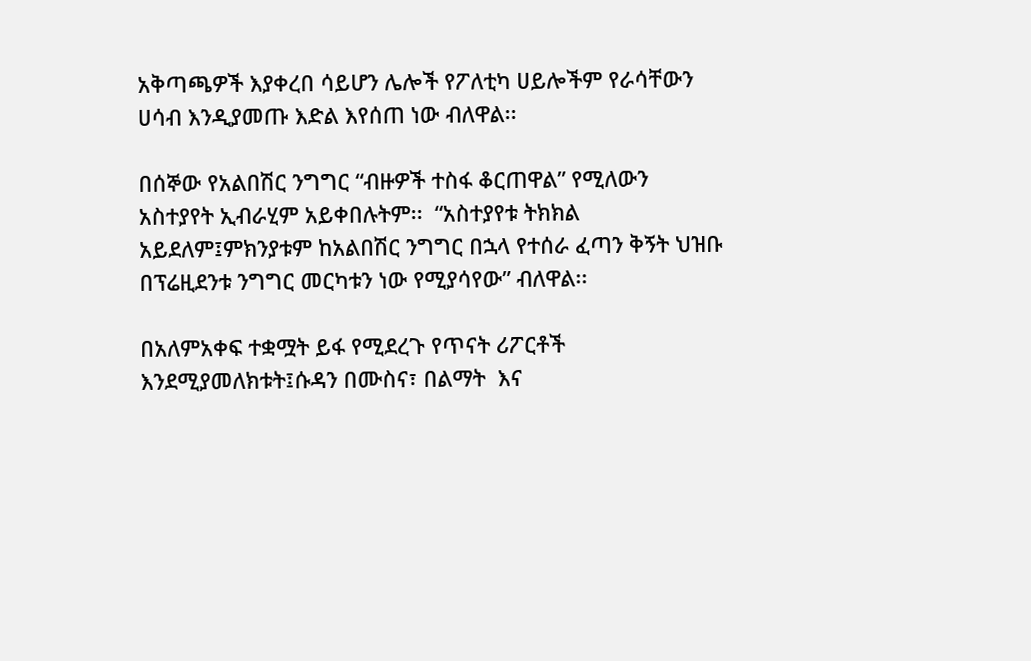አቅጣጫዎች እያቀረበ ሳይሆን ሌሎች የፖለቲካ ሀይሎችም የራሳቸውን ሀሳብ እንዲያመጡ እድል እየሰጠ ነው ብለዋል፡፡

በሰኞው የአልበሽር ንግግር “ብዙዎች ተስፋ ቆርጠዋል” የሚለውን አስተያየት ኢብራሂም አይቀበሉትም፡፡  “አስተያየቱ ትክክል አይደለም፤ምክንያቱም ከአልበሽር ንግግር በኋላ የተሰራ ፈጣን ቅኝት ህዝቡ  በፕሬዚደንቱ ንግግር መርካቱን ነው የሚያሳየው” ብለዋል፡፡

በአለምአቀፍ ተቋሟት ይፋ የሚደረጉ የጥናት ሪፖርቶች እንደሚያመለክቱት፤ሱዳን በሙስና፣ በልማት  እና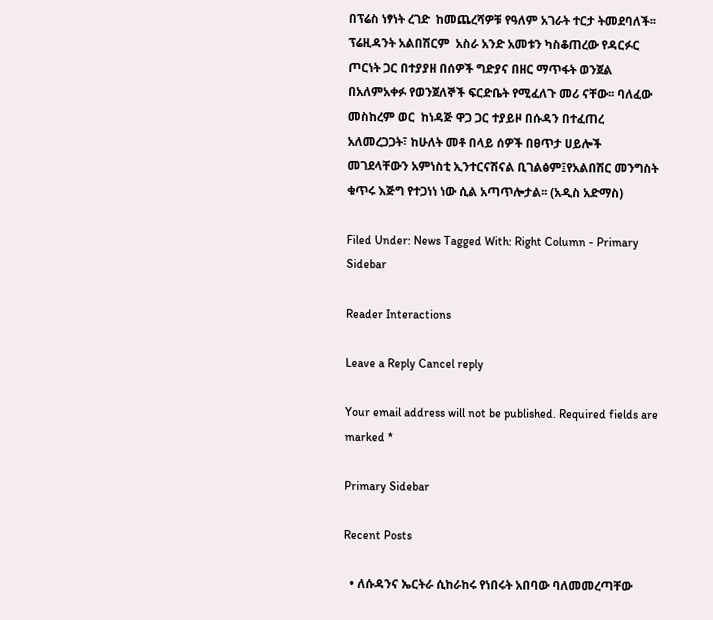በፕሬስ ነፃነት ረገድ  ከመጨረሻዎቹ የዓለም አገራት ተርታ ትመደባለች፡፡ ፕሬዚዳንት አልበሽርም  አስራ አንድ አመቱን ካስቆጠረው የዳርፉር ጦርነት ጋር በተያያዘ በሰዎች ግድያና በዘር ማጥፋት ወንጀል በአለምአቀፉ የወንጀለኞች ፍርድቤት የሚፈለጉ መሪ ናቸው፡፡ ባለፈው መስከረም ወር  ከነዳጅ ዋጋ ጋር ተያይዞ በሱዳን በተፈጠረ አለመረጋጋት፣ ከሁለት መቶ በላይ ሰዎች በፀጥታ ሀይሎች መገደላቸውን አምነስቲ ኢንተርናሽናል ቢገልፅም፤የአልበሽር መንግስት ቁጥሩ እጅግ የተጋነነ ነው ሲል አጣጥሎታል፡፡ (አዲስ አድማስ)

Filed Under: News Tagged With: Right Column - Primary Sidebar

Reader Interactions

Leave a Reply Cancel reply

Your email address will not be published. Required fields are marked *

Primary Sidebar

Recent Posts

  • ለሱዳንና ኤርትራ ሲከራከሩ የነበሩት አበባው ባለመመረጣቸው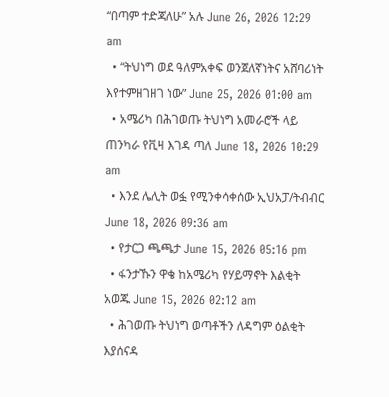“በጣም ተድጃለሁ” አሉ June 26, 2026 12:29 am
  • “ትህነግ ወደ ዓለምአቀፍ ወንጀለኛነትና አሸባሪነት እየተምዘገዘገ ነው” June 25, 2026 01:00 am
  • አሜሪካ በሕገወጡ ትህነግ አመራሮች ላይ ጠንካራ የቪዛ እገዳ ጣለ June 18, 2026 10:29 am
  • እንደ ሌሊት ወፏ የሚንቀሳቀሰው ኢህአፓ/ትብብር   June 18, 2026 09:36 am
  • የታርጋ ጫጫታ June 15, 2026 05:16 pm
  • ፋንታኹን ዋቄ ከአሜሪካ የሃይማኖት እልቂት አወጁ June 15, 2026 02:12 am
  • ሕገወጡ ትህነግ ወጣቶችን ለዳግም ዕልቂት እያሰናዳ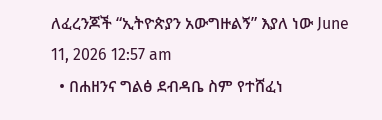ለፈረንጆች “ኢትዮጵያን አውግዙልኝ” እያለ ነው June 11, 2026 12:57 am
  • በሐዘንና ግልፅ ደብዳቤ ስም የተሸፈነ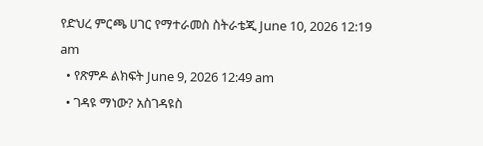የድህረ ምርጫ ሀገር የማተራመስ ስትራቴጂ June 10, 2026 12:19 am
  • የጽምዶ ልክፍት June 9, 2026 12:49 am
  • ገዳዩ ማነው? አስገዳዩስ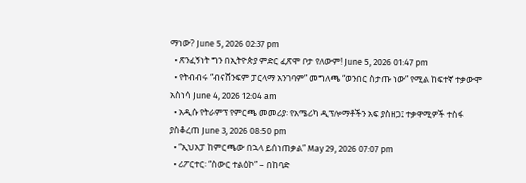ማነው? June 5, 2026 02:37 pm
  • ጽንፈኝነት ግን በኢትዮጵያ ምድር ፈጽሞ ቦታ የለውም! June 5, 2026 01:47 pm
  • የትብብሩ “ብናሸንፍም ፓርላማ አንገባም” መግለጫ “ወንበር ስታጡ ነው” የሚል ከፍተኛ ተቃውሞ አስነሳ June 4, 2026 12:04 am
  • አዲሱ የትራምፕ የምርጫ መመሪያ፡ የአሜሪካ ዲፕሎማቶችን አፍ ያስዘጋ፤ ተቃዋሚዎች ተስፋ ያስቆረጠ June 3, 2026 08:50 pm
  • “ኢህአፓ ከምርጫው በኋላ ይሰነጠቃል” May 29, 2026 07:07 pm
  • ሪፖርተር፡ “ስውር ተልዕኮ” – በከባድ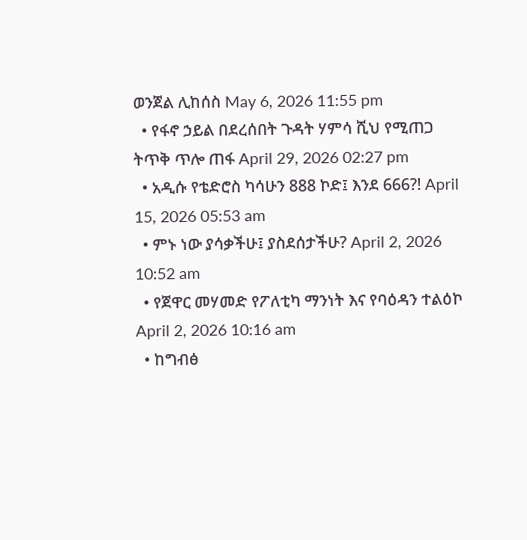ወንጀል ሊከሰስ May 6, 2026 11:55 pm
  • የፋኖ ኃይል በደረሰበት ጉዳት ሃምሳ ሺህ የሚጠጋ ትጥቅ ጥሎ ጠፋ April 29, 2026 02:27 pm
  • አዲሱ የቴድሮስ ካሳሁን 888 ኮድ፤ እንደ 666?! April 15, 2026 05:53 am
  • ምኑ ነው ያሳቃችሁ፤ ያስደሰታችሁ? April 2, 2026 10:52 am
  • የጀዋር መሃመድ የፖለቲካ ማንነት እና የባዕዳን ተልዕኮ April 2, 2026 10:16 am
  • ከግብፅ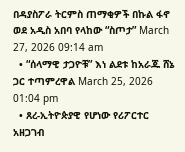በዳያስፖራ ትርምስ ጠማቂዎች በኩል ፋኖ ወደ አዲስ አበባ የላከው “ስጦታ” March 27, 2026 09:14 am
  • “ሰላማዊ ታጋዮቹ” እነ ልደቱ ከአራጁ ሸኔ ጋር ተጣምረዋል March 25, 2026 01:04 pm
  • ጸረ-ኢትዮጵያዊ የሆነው የሪፖርተር አዘጋገብ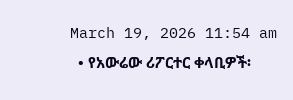March 19, 2026 11:54 am
  • የአውሬው ሪፖርተር ቀላቢዎች፡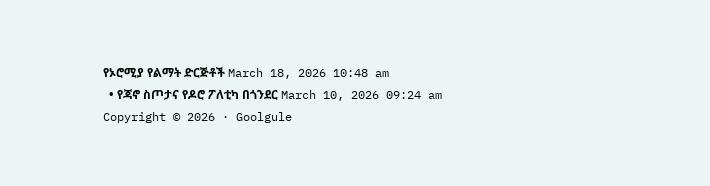የኦሮሚያ የልማት ድርጅቶች March 18, 2026 10:48 am
  • የጃኖ ስጦታና የዶሮ ፖለቲካ በጎንደር March 10, 2026 09:24 am
Copyright © 2026 · Goolgule